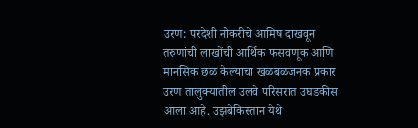उरण: परदेशी नोकरीचे आमिष दाखवून तरुणांची लाखोंची आर्थिक फसवणूक आणि मानसिक छळ केल्याचा खळबळजनक प्रकार उरण तालुक्यातील उलवे परिसरात उघडकीस आला आहे. उझबेकिस्तान येथे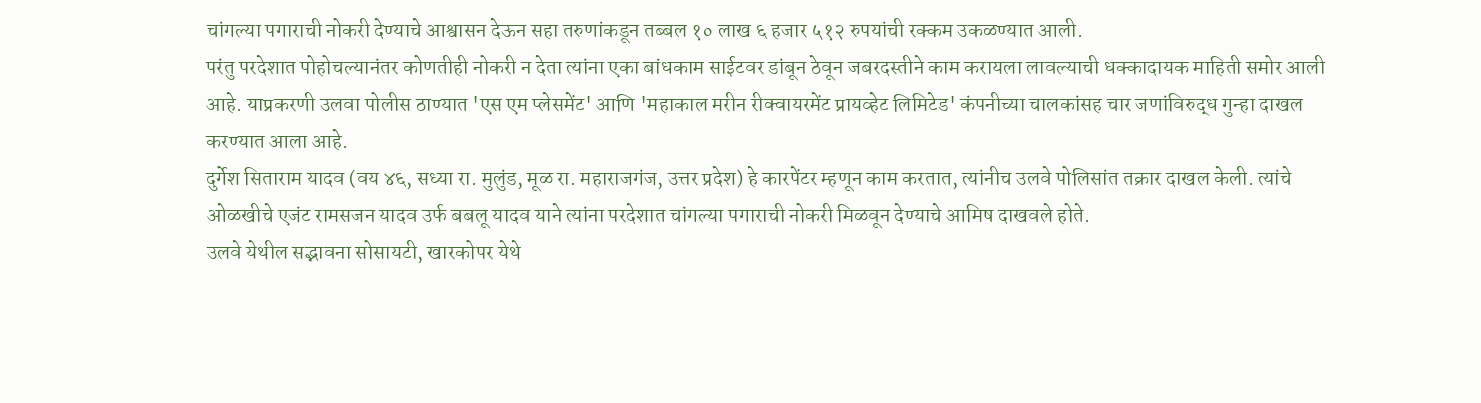चांगल्या पगाराची नोकरी देण्याचे आश्वासन देऊन सहा तरुणांकडून तब्बल १० लाख ६ हजार ५१२ रुपयांची रक्कम उकळण्यात आली.
परंतु परदेशात पोहोचल्यानंतर कोणतीही नोकरी न देता त्यांना एका बांधकाम साईटवर डांबून ठेवून जबरदस्तीने काम करायला लावल्याची धक्कादायक माहिती समोर आली आहे. याप्रकरणी उलवा पोलीस ठाण्यात 'एस एम प्लेसमेंट' आणि 'महाकाल मरीन रीक्वायरमेंट प्रायव्हेट लिमिटेड' कंपनीच्या चालकांसह चार जणांविरुद्ध गुन्हा दाखल करण्यात आला आहे.
दुर्गेश सिताराम यादव (वय ४६, सध्या रा. मुलुंड, मूळ रा. महाराजगंज, उत्तर प्रदेश) हे कारपेंटर म्हणून काम करतात, त्यांनीच उलवे पोलिसांत तक्रार दाखल केली. त्यांचे ओळखीचे एजंट रामसजन यादव उर्फ बबलू यादव याने त्यांना परदेशात चांगल्या पगाराची नोकरी मिळवून देण्याचे आमिष दाखवले होते.
उलवे येथील सद्भावना सोसायटी, खारकोपर येथे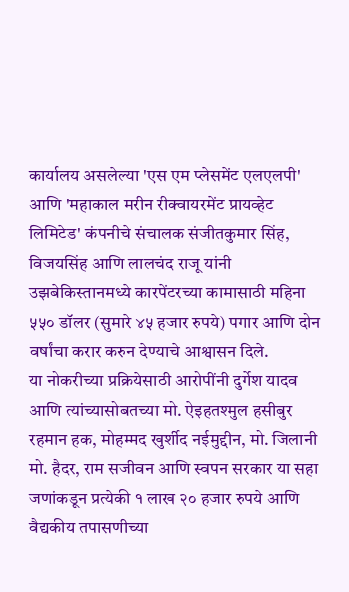कार्यालय असलेल्या 'एस एम प्लेसमेंट एलएलपी' आणि 'महाकाल मरीन रीक्वायरमेंट प्रायव्हेट लिमिटेड' कंपनीचे संचालक संजीतकुमार सिंह, विजयसिंह आणि लालचंद राजू यांनी उझबेकिस्तानमध्ये कारपेंटरच्या कामासाठी महिना ५५० डॉलर (सुमारे ४५ हजार रुपये) पगार आणि दोन वर्षांचा करार करुन देण्याचे आश्वासन दिले.
या नोकरीच्या प्रक्रियेसाठी आरोपींनी दुर्गेश यादव आणि त्यांच्यासोबतच्या मो. ऐइहतश्मुल हसीबुर रहमान हक, मोहम्मद खुर्शीद नईमुद्दीन, मो. जिलानी मो. हैदर, राम सजीवन आणि स्वपन सरकार या सहा जणांकडून प्रत्येकी १ लाख २० हजार रुपये आणि वैद्यकीय तपासणीच्या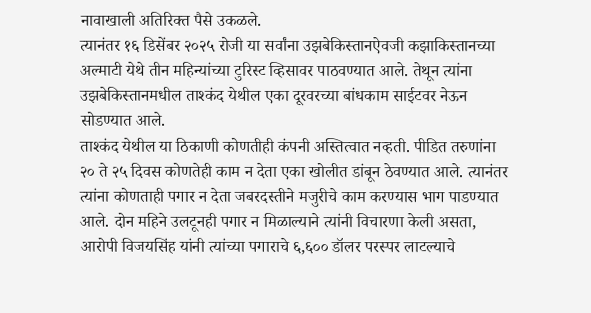नावाखाली अतिरिक्त पैसे उकळले.
त्यानंतर १६ डिसेंबर २०२५ रोजी या सर्वांना उझबेकिस्तानऐवजी कझाकिस्तानच्या अल्माटी येथे तीन महिन्यांच्या टुरिस्ट व्हिसावर पाठवण्यात आले. तेथून त्यांना उझबेकिस्तानमधील ताश्कंद येथील एका दूरवरच्या बांधकाम साईटवर नेऊन सोडण्यात आले.
ताश्कंद येथील या ठिकाणी कोणतीही कंपनी अस्तित्वात नव्हती. पीडित तरुणांना २० ते २५ दिवस कोणतेही काम न देता एका खोलीत डांबून ठेवण्यात आले. त्यानंतर त्यांना कोणताही पगार न देता जबरदस्तीने मजुरीचे काम करण्यास भाग पाडण्यात आले. दोन महिने उलटूनही पगार न मिळाल्याने त्यांनी विचारणा केली असता, आरोपी विजयसिंह यांनी त्यांच्या पगाराचे ६,६०० डॉलर परस्पर लाटल्याचे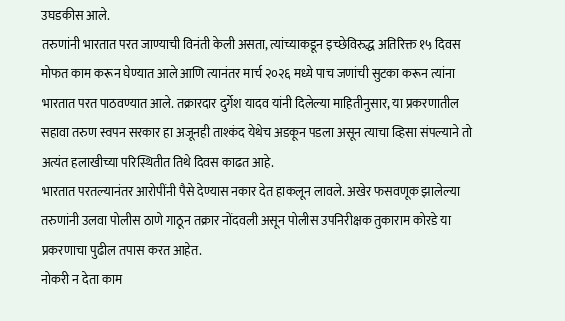उघडकीस आले.
तरुणांनी भारतात परत जाण्याची विनंती केली असता, त्यांच्याकडून इच्छेविरुद्ध अतिरिक्त १५ दिवस मोफत काम करून घेण्यात आले आणि त्यानंतर मार्च २०२६ मध्ये पाच जणांची सुटका करून त्यांना भारतात परत पाठवण्यात आले. तक्रारदार दुर्गेश यादव यांनी दिलेल्या माहितीनुसार, या प्रकरणातील सहावा तरुण स्वपन सरकार हा अजूनही ताश्कंद येथेच अडकून पडला असून त्याचा व्हिसा संपल्याने तो अत्यंत हलाखीच्या परिस्थितीत तिथे दिवस काढत आहे.
भारतात परतल्यानंतर आरोपींनी पैसे देण्यास नकार देत हाकलून लावले. अखेर फसवणूक झालेल्या तरुणांनी उलवा पोलीस ठाणे गाठून तक्रार नोंदवली असून पोलीस उपनिरीक्षक तुकाराम कोरडे या प्रकरणाचा पुढील तपास करत आहेत.
नोकरी न देता काम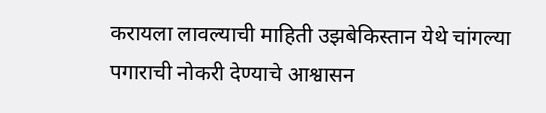करायला लावल्याची माहिती उझबेकिस्तान येथे चांगल्या पगाराची नोकरी देण्याचे आश्वासन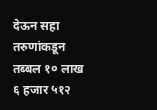देऊन सहा तरुणांकडून तब्बल १० लाख ६ हजार ५१२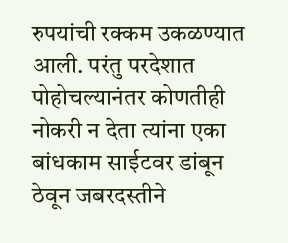रुपयांची रक्कम उकळण्यात आली. परंतु परदेशात पोहोचल्यानंतर कोणतीही नोकरी न देता त्यांना एका बांधकाम साईटवर डांबून ठेवून जबरदस्तीने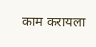काम करायला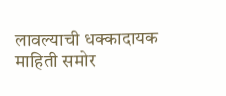लावल्याची धक्कादायक माहिती समोर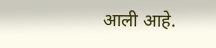आली आहे.